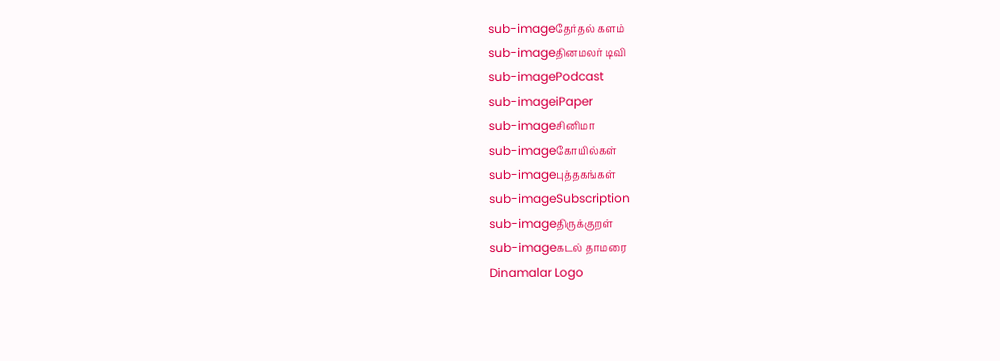sub-imageதேர்தல் களம்
sub-imageதினமலர் டிவி
sub-imagePodcast
sub-imageiPaper
sub-imageசினிமா
sub-imageகோயில்கள்
sub-imageபுத்தகங்கள்
sub-imageSubscription
sub-imageதிருக்குறள்
sub-imageகடல் தாமரை
Dinamalar Logo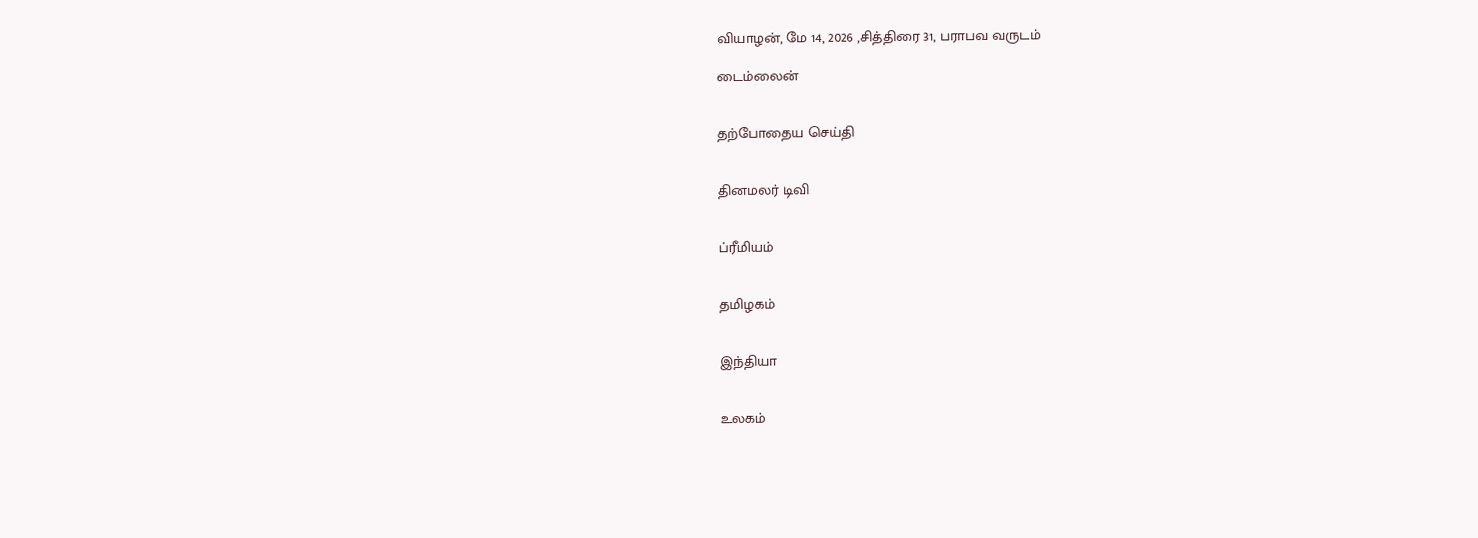வியாழன், மே 14, 2026 ,சித்திரை 31, பராபவ வருடம்

டைம்லைன்


தற்போதைய செய்தி


தினமலர் டிவி


ப்ரீமியம்


தமிழகம்


இந்தியா


உலகம்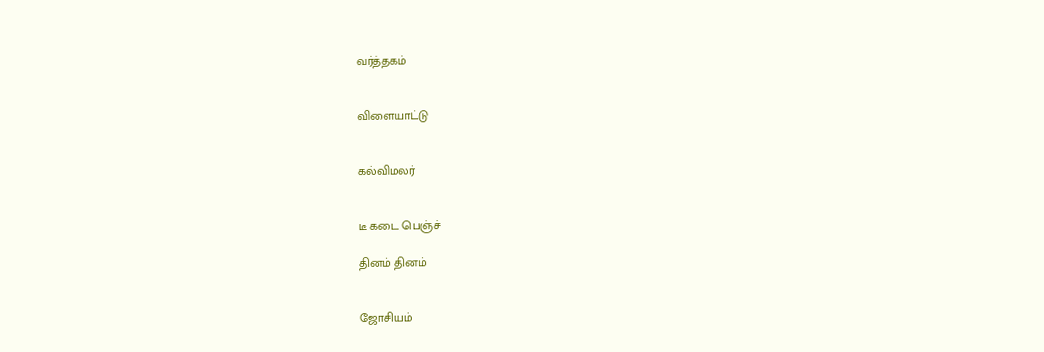வர்த்தகம்


விளையாட்டு


கல்விமலர்


டீ கடை பெஞ்ச்

தினம் தினம்


ஜோசியம்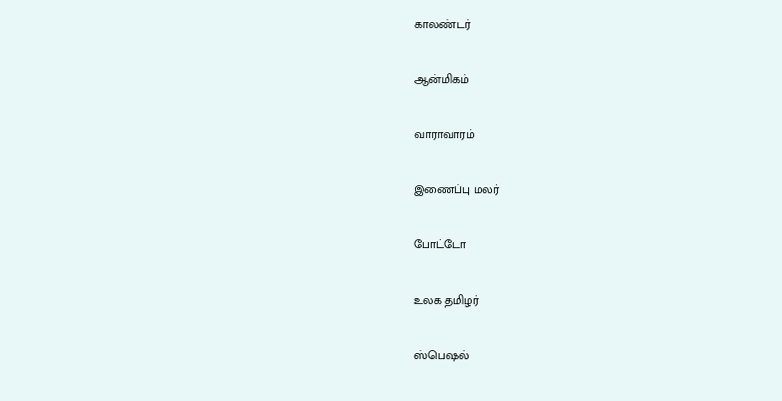காலண்டர்


ஆன்மிகம்


வாராவாரம்


இணைப்பு மலர்


போட்டோ


உலக தமிழர்


ஸ்பெஷல்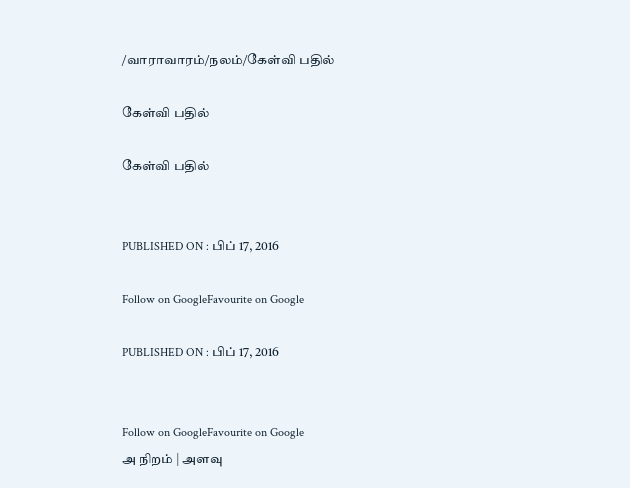/வாராவாரம்/நலம்/கேள்வி பதில்

கேள்வி பதில்

கேள்வி பதில்


PUBLISHED ON : பிப் 17, 2016

Follow on GoogleFavourite on Google

PUBLISHED ON : பிப் 17, 2016


Follow on GoogleFavourite on Google
அ நிறம் | அளவு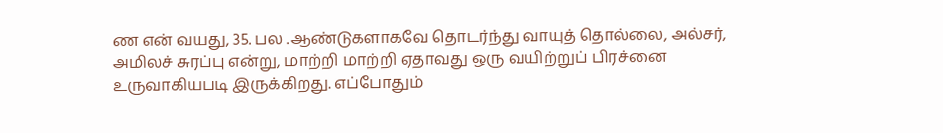ண என் வயது, 35. பல .ஆண்டுகளாகவே தொடர்ந்து வாயுத் தொல்லை, அல்சர், அமிலச் சுரப்பு என்று, மாற்றி மாற்றி ஏதாவது ஒரு வயிற்றுப் பிரச்னை உருவாகியபடி இருக்கிறது. எப்போதும்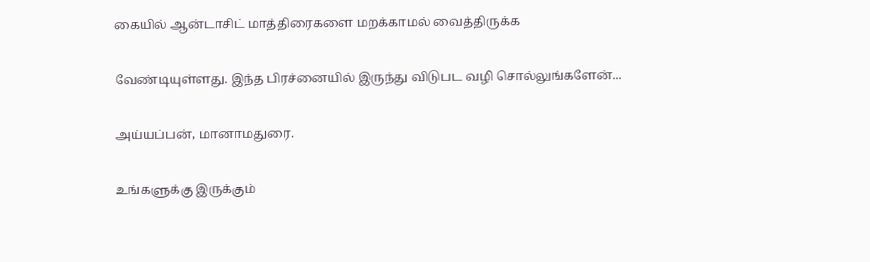கையில் ஆன்டாசிட் மாத்திரைகளை மறக்காமல் வைத்திருக்க

வேண்டியுள்ளது. இந்த பிரச்னையில் இருந்து விடுபட வழி சொல்லுங்களேன்...

அய்யப்பன், மானாமதுரை.

உங்களுக்கு இருக்கும்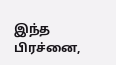இந்த பிரச்னை,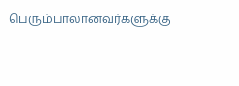பெரும்பாலானவர்களுக்கு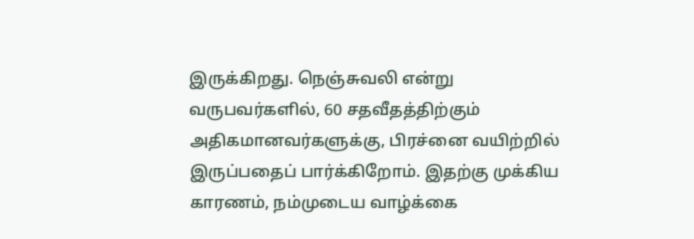இருக்கிறது. நெஞ்சுவலி என்று வருபவர்களில், 60 சதவீதத்திற்கும் அதிகமானவர்களுக்கு, பிரச்னை வயிற்றில் இருப்பதைப் பார்க்கிறோம். இதற்கு முக்கிய காரணம், நம்முடைய வாழ்க்கை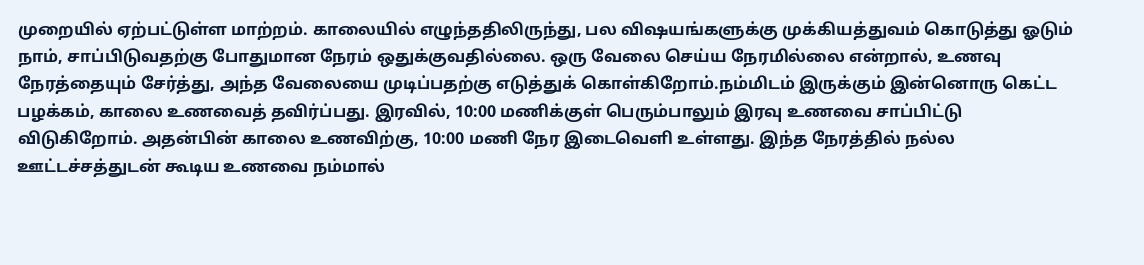முறையில் ஏற்பட்டுள்ள மாற்றம். காலையில் எழுந்ததிலிருந்து, பல விஷயங்களுக்கு முக்கியத்துவம் கொடுத்து ஓடும் நாம், சாப்பிடுவதற்கு போதுமான நேரம் ஒதுக்குவதில்லை. ஒரு வேலை செய்ய நேரமில்லை என்றால், உணவு நேரத்தையும் சேர்த்து, அந்த வேலையை முடிப்பதற்கு எடுத்துக் கொள்கிறோம்.நம்மிடம் இருக்கும் இன்னொரு கெட்ட பழக்கம், காலை உணவைத் தவிர்ப்பது. இரவில், 10:00 மணிக்குள் பெரும்பாலும் இரவு உணவை சாப்பிட்டு விடுகிறோம். அதன்பின் காலை உணவிற்கு, 10:00 மணி நேர இடைவெளி உள்ளது. இந்த நேரத்தில் நல்ல ஊட்டச்சத்துடன் கூடிய உணவை நம்மால்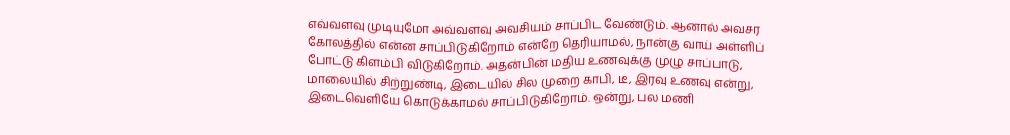எவ்வளவு முடியுமோ அவ்வளவு அவசியம் சாப்பிட வேண்டும். ஆனால் அவசர கோலத்தில் என்ன சாப்பிடுகிறோம் என்றே தெரியாமல், நான்கு வாய் அள்ளிப் போட்டு கிளம்பி விடுகிறோம். அதன்பின் மதிய உணவுக்கு முழு சாப்பாடு, மாலையில் சிற்றுண்டி, இடையில் சில முறை காபி, டீ, இரவு உணவு என்று, இடைவெளியே கொடுக்காமல் சாப்பிடுகிறோம். ஒன்று, பல மணி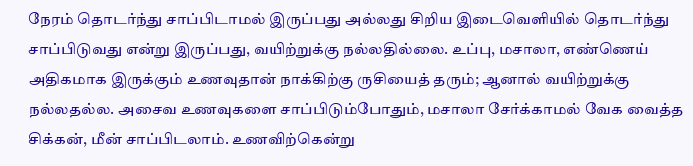நேரம் தொடர்ந்து சாப்பிடாமல் இருப்பது அல்லது சிறிய இடைவெளியில் தொடர்ந்து சாப்பிடுவது என்று இருப்பது, வயிற்றுக்கு நல்லதில்லை. உப்பு, மசாலா, எண்ணெய் அதிகமாக இருக்கும் உணவுதான் நாக்கிற்கு ருசியைத் தரும்; ஆனால் வயிற்றுக்கு நல்லதல்ல. அசைவ உணவுகளை சாப்பிடும்போதும், மசாலா சேர்க்காமல் வேக வைத்த சிக்கன், மீன் சாப்பிடலாம். உணவிற்கென்று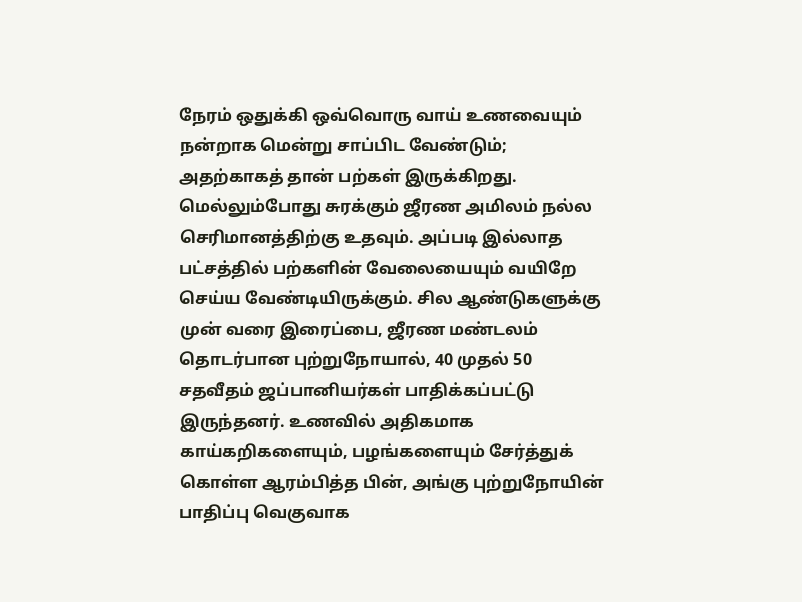நேரம் ஒதுக்கி ஒவ்வொரு வாய் உணவையும் நன்றாக மென்று சாப்பிட வேண்டும்; அதற்காகத் தான் பற்கள் இருக்கிறது. மெல்லும்போது சுரக்கும் ஜீரண அமிலம் நல்ல செரிமானத்திற்கு உதவும். அப்படி இல்லாத பட்சத்தில் பற்களின் வேலையையும் வயிறே செய்ய வேண்டியிருக்கும். சில ஆண்டுகளுக்கு முன் வரை இரைப்பை, ஜீரண மண்டலம் தொடர்பான புற்றுநோயால், 40 முதல் 50 சதவீதம் ஜப்பானியர்கள் பாதிக்கப்பட்டு இருந்தனர். உணவில் அதிகமாக காய்கறிகளையும், பழங்களையும் சேர்த்துக் கொள்ள ஆரம்பித்த பின், அங்கு புற்றுநோயின் பாதிப்பு வெகுவாக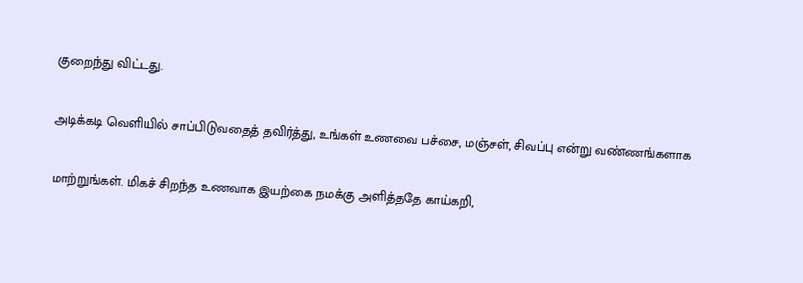குறைந்து விட்டது.

அடிக்கடி வெளியில் சாப்பிடுவதைத் தவிர்த்து, உங்கள் உணவை பச்சை, மஞ்சள், சிவப்பு என்று வண்ணங்களாக

மாற்றுங்கள். மிகச் சிறந்த உணவாக இயற்கை நமக்கு அளித்ததே காய்கறி,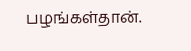பழங்கள்தான்.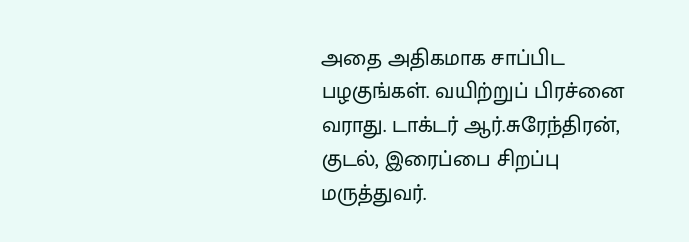அதை அதிகமாக சாப்பிட பழகுங்கள். வயிற்றுப் பிரச்னை வராது. டாக்டர் ஆர்.சுரேந்திரன், குடல், இரைப்பை சிறப்பு மருத்துவர்.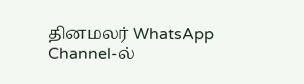தினமலர் WhatsApp Channel-ல்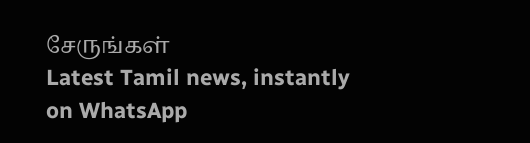சேருங்கள்
Latest Tamil news, instantly on WhatsApp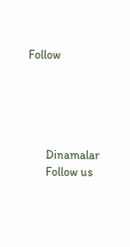Follow





      Dinamalar
      Follow us